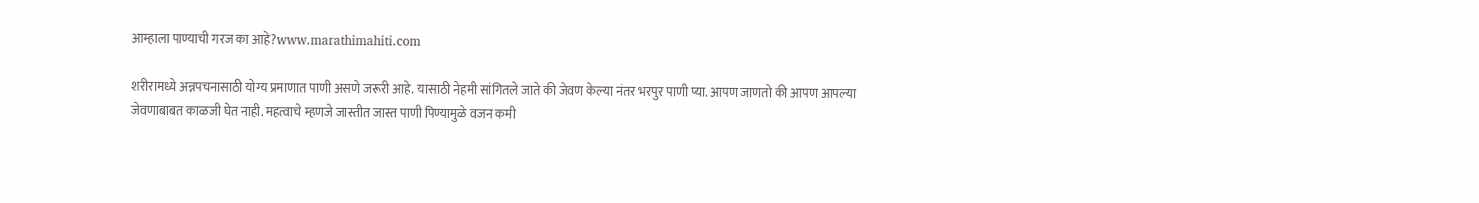आम्हाला पाण्याची गरज का आहे?www.marathimahiti.com

शरीरामध्ये अन्नपचनासाठी योग्य प्रमाणात पाणी असणे जरूरी आहे. यासाठी नेहमी सांगितले जाते की जेवण केल्या नंतर भरपुर पाणी प्या. आपण जाणतो की आपण आपल्या जेवणाबाबत काळजी घेत नाही. महत्वाचे म्हणजे जास्तीत जास्त पाणी पिण्यामुळे वजन कमी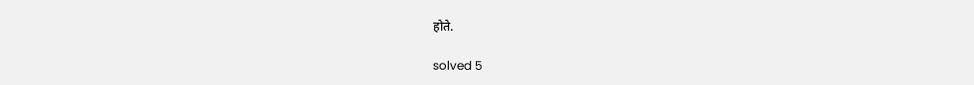होते.

solved 5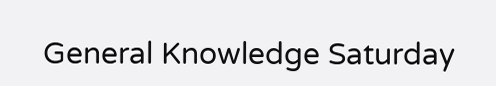General Knowledge Saturday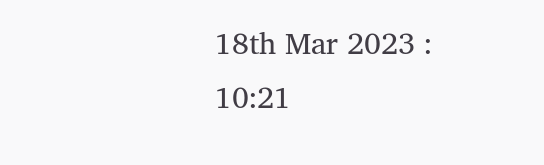18th Mar 2023 : 10:21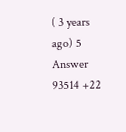( 3 years ago) 5 Answer 93514 +22